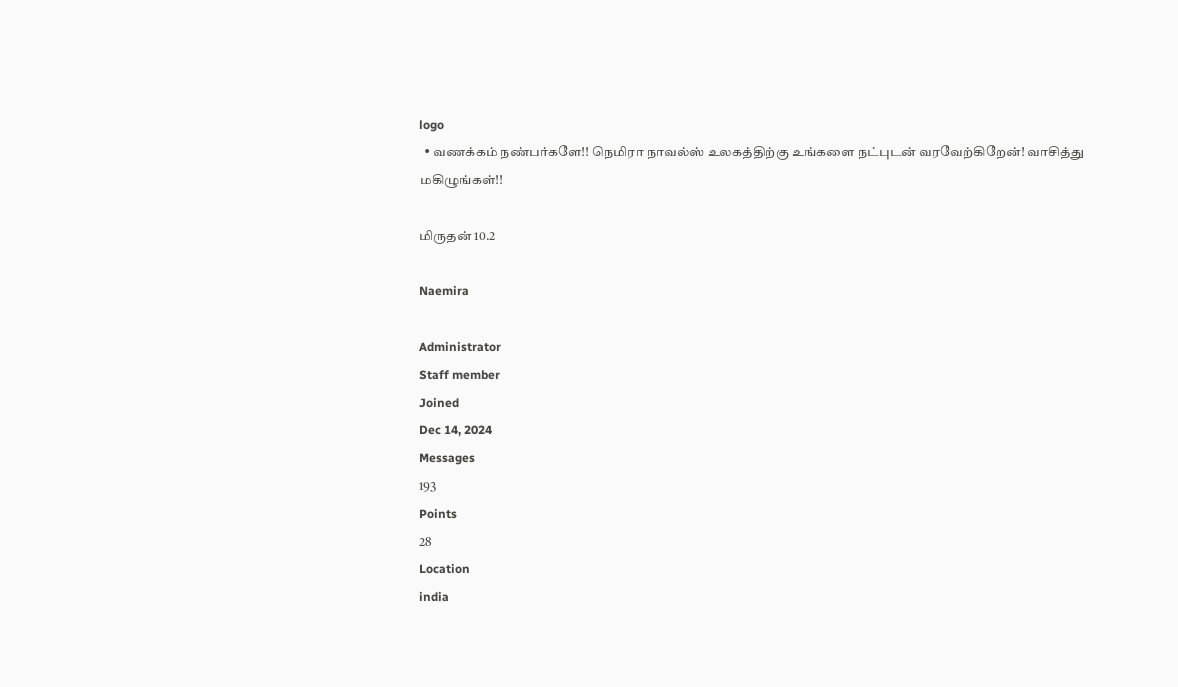logo
  • வணக்கம் நண்பர்களே!! நெமிரா நாவல்ஸ் உலகத்திற்கு உங்களை நட்புடன் வரவேற்கிறேன்! வாசித்து மகிழுங்கள்!!

மிருதன் 10.2

Naemira

Administrator
Staff member
Joined
Dec 14, 2024
Messages
193
Points
28
Location
india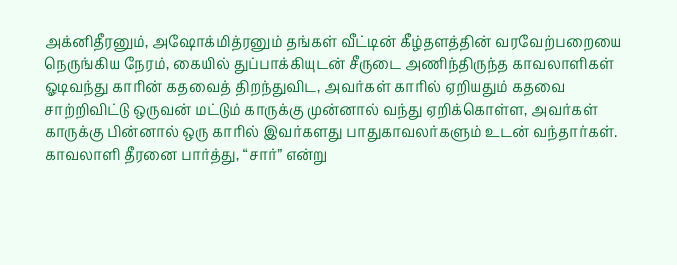அக்னிதீரனும், அஷோக்மித்ரனும் தங்கள் வீட்டின் கீழ்தளத்தின் வரவேற்பறையை நெருங்கிய நேரம், கையில் துப்பாக்கியுடன் சீருடை அணிந்திருந்த காவலாளிகள் ஓடிவந்து காரின் கதவைத் திறந்துவிட, அவர்கள் காரில் ஏறியதும் கதவை சாற்றிவிட்டு ஒருவன் மட்டும் காருக்கு முன்னால் வந்து ஏறிக்கொள்ள, அவர்கள் காருக்கு பின்னால் ஒரு காரில் இவர்களது பாதுகாவலர்களும் உடன் வந்தார்கள்.
காவலாளி தீரனை பார்த்து, “சார்” என்று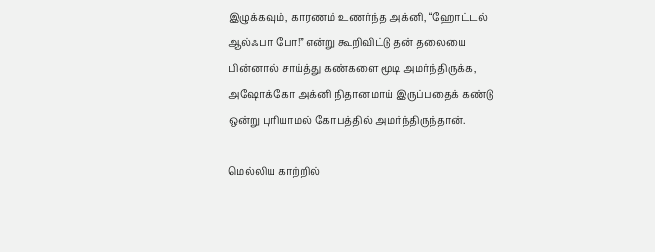இழுக்கவும், காரணம் உணர்ந்த அக்னி, “ஹோட்டல் ஆல்ஃபா போ!” என்று கூறிவிட்டு தன் தலையை பின்னால் சாய்த்து கண்களை மூடி அமர்ந்திருக்க, அஷோக்கோ அக்னி நிதானமாய் இருப்பதைக் கண்டு ஒன்று புரியாமல் கோபத்தில் அமர்ந்திருந்தான்.

மெல்லிய காற்றில்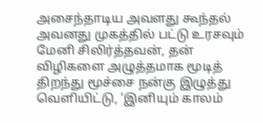அசைந்தாடிய அவளது கூந்தல் அவனது முகத்தில் பட்டு உரசவும் மேனி சிலிர்த்தவன், தன் விழிகளை அழுத்தமாக மூடித் திறந்து மூச்சை நன்கு இழுத்து வெளியிட்டு, ‘இனியும் காலம்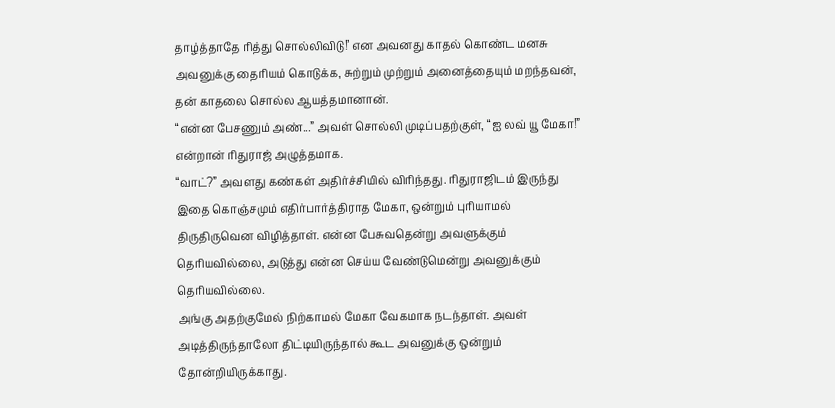தாழ்த்தாதே ரித்து சொல்லிவிடு!’ என அவனது காதல் கொண்ட மனசு அவனுக்கு தைரியம் கொடுக்க, சுற்றும் முற்றும் அனைத்தையும் மறந்தவன், தன் காதலை சொல்ல ஆயத்தமானான்.
“என்ன பேசணும் அண்...” அவள் சொல்லி முடிப்பதற்குள், “ஐ லவ் யூ மேகா!” என்றான் ரிதுராஜ் அழுத்தமாக.
“வாட்?” அவளது கண்கள் அதிர்ச்சியில் விரிந்தது. ரிதுராஜிடம் இருந்து இதை கொஞ்சமும் எதிர்பார்த்திராத மேகா, ஒன்றும் புரியாமல் திருதிருவென விழித்தாள். என்ன பேசுவதென்று அவளுக்கும் தெரியவில்லை, அடுத்து என்ன செய்ய வேண்டுமென்று அவனுக்கும் தெரியவில்லை.
அங்கு அதற்குமேல் நிற்காமல் மேகா வேகமாக நடந்தாள். அவள் அடித்திருந்தாலோ திட்டியிருந்தால் கூட அவனுக்கு ஒன்றும் தோன்றியிருக்காது.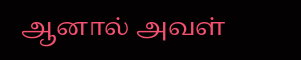ஆனால் அவள்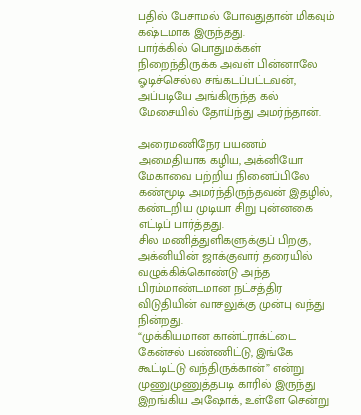பதில் பேசாமல் போவதுதான் மிகவும் கஷ்டமாக இருந்தது.
பார்க்கில் பொதுமக்கள் நிறைந்திருக்க அவள் பின்னாலே ஓடிச்செல்ல சங்கடப்பட்டவன், அப்படியே அங்கிருந்த கல் மேசையில் தோய்ந்து அமர்ந்தான்.

அரைமணிநேர பயணம் அமைதியாக கழிய, அக்னியோ மேகாவை பற்றிய நினைப்பிலே கண்மூடி அமர்ந்திருந்தவன் இதழில், கண்டறிய முடியா சிறு புன்னகை எட்டிப் பார்த்தது.
சில மணித்துளிகளுக்குப் பிறகு, அக்னியின் ஜாக்குவார் தரையில் வழுக்கிக்கொண்டு அந்த பிரம்மாண்டமான நட்சத்திர விடுதியின் வாசலுக்கு முன்பு வந்து நின்றது.
“முக்கியமான கான்ட்ராக்ட்டை கேன்சல் பண்ணிட்டு, இங்கே கூட்டிட்டு வந்திருக்கான்” என்று முணுமுணுத்தபடி காரில் இருந்து இறங்கிய அஷோக், உள்ளே சென்று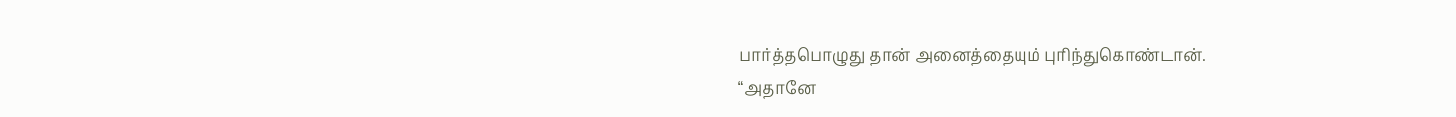பார்த்தபொழுது தான் அனைத்தையும் புரிந்துகொண்டான்.
“அதானே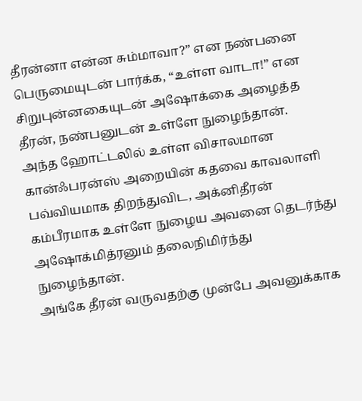தீரன்னா என்ன சும்மாவா?” என நண்பனை பெருமையுடன் பார்க்க, “உள்ள வாடா!” என சிறுபுன்னகையுடன் அஷோக்கை அழைத்த தீரன், நண்பனுடன் உள்ளே நுழைந்தான்.
அந்த ஹோட்டலில் உள்ள விசாலமான கான்ஃபரன்ஸ் அறையின் கதவை காவலாளி பவ்வியமாக திறந்துவிட, அக்னிதீரன் கம்பீரமாக உள்ளே நுழைய அவனை தெடர்ந்து அஷோக்மித்ரனும் தலைநிமிர்ந்து நுழைந்தான்.
அங்கே தீரன் வருவதற்கு முன்பே அவனுக்காக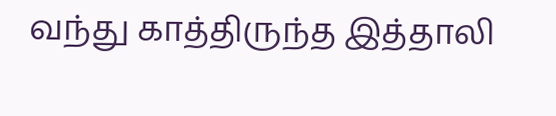வந்து காத்திருந்த இத்தாலி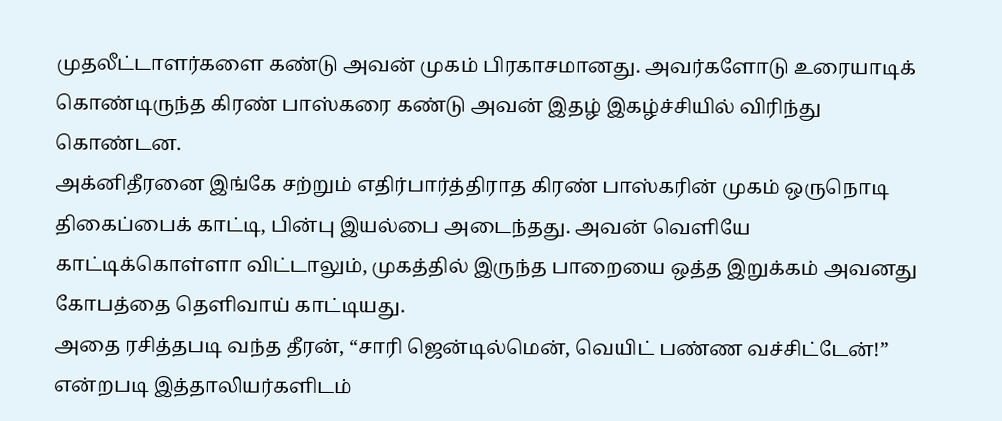முதலீட்டாளர்களை கண்டு அவன் முகம் பிரகாசமானது. அவர்களோடு உரையாடிக் கொண்டிருந்த கிரண் பாஸ்கரை கண்டு அவன் இதழ் இகழ்ச்சியில் விரிந்து கொண்டன.
அக்னிதீரனை இங்கே சற்றும் எதிர்பார்த்திராத கிரண் பாஸ்கரின் முகம் ஒருநொடி திகைப்பைக் காட்டி, பின்பு இயல்பை அடைந்தது. அவன் வெளியே காட்டிக்கொள்ளா விட்டாலும், முகத்தில் இருந்த பாறையை ஒத்த இறுக்கம் அவனது கோபத்தை தெளிவாய் காட்டியது.
அதை ரசித்தபடி வந்த தீரன், “சாரி ஜென்டில்மென், வெயிட் பண்ண வச்சிட்டேன்!” என்றபடி இத்தாலியர்களிடம்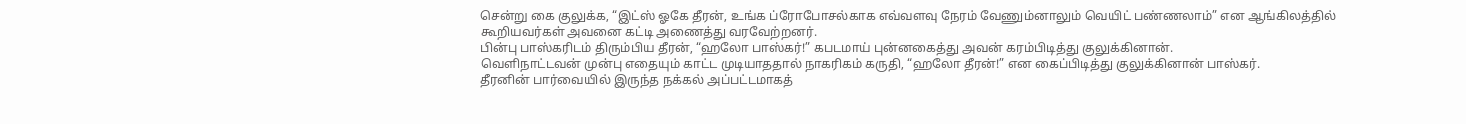சென்று கை குலுக்க, “இட்ஸ் ஓகே தீரன், உங்க ப்ரோபோசல்காக எவ்வளவு நேரம் வேணும்னாலும் வெயிட் பண்ணலாம்” என ஆங்கிலத்தில் கூறியவர்கள் அவனை கட்டி அணைத்து வரவேற்றனர்.
பின்பு பாஸ்கரிடம் திரும்பிய தீரன், “ஹலோ பாஸ்கர்!” கபடமாய் புன்னகைத்து அவன் கரம்பிடித்து குலுக்கினான்.
வெளிநாட்டவன் முன்பு எதையும் காட்ட முடியாததால் நாகரிகம் கருதி, “ஹலோ தீரன்!” என கைப்பிடித்து குலுக்கினான் பாஸ்கர்.
தீரனின் பார்வையில் இருந்த நக்கல் அப்பட்டமாகத்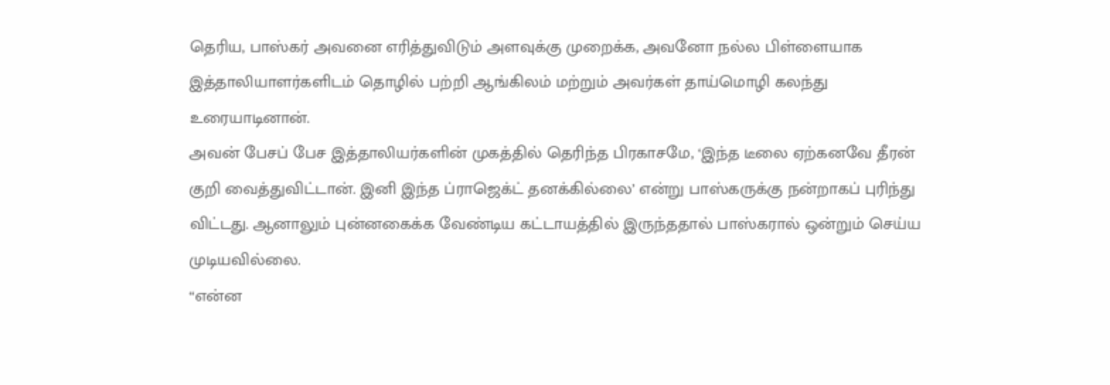தெரிய, பாஸ்கர் அவனை எரித்துவிடும் அளவுக்கு முறைக்க, அவனோ நல்ல பிள்ளையாக இத்தாலியாளர்களிடம் தொழில் பற்றி ஆங்கிலம் மற்றும் அவர்கள் தாய்மொழி கலந்து உரையாடினான்.
அவன் பேசப் பேச இத்தாலியர்களின் முகத்தில் தெரிந்த பிரகாசமே, ‘இந்த டீலை ஏற்கனவே தீரன் குறி வைத்துவிட்டான். இனி இந்த ப்ராஜெக்ட் தனக்கில்லை’ என்று பாஸ்கருக்கு நன்றாகப் புரிந்து விட்டது. ஆனாலும் புன்னகைக்க வேண்டிய கட்டாயத்தில் இருந்ததால் பாஸ்கரால் ஒன்றும் செய்ய முடியவில்லை.
“என்ன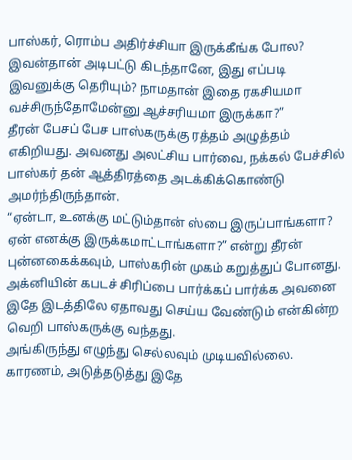பாஸ்கர், ரொம்ப அதிர்ச்சியா இருக்கீங்க போல? இவன்தான் அடிபட்டு கிடந்தானே, இது எப்படி இவனுக்கு தெரியும்? நாமதான் இதை ரகசியமா வச்சிருந்தோமேன்னு ஆச்சரியமா இருக்கா?”
தீரன் பேசப் பேச பாஸ்கருக்கு ரத்தம் அழுத்தம் எகிறியது. அவனது அலட்சிய பார்வை, நக்கல் பேச்சில் பாஸ்கர் தன் ஆத்திரத்தை அடக்கிக்கொண்டு அமர்ந்திருந்தான்.
“ஏன்டா, உனக்கு மட்டும்தான் ஸ்பை இருப்பாங்களா? ஏன் எனக்கு இருக்கமாட்டாங்களா?” என்று தீரன் புன்னகைக்கவும், பாஸ்கரின் முகம் கறுத்துப் போனது. அக்னியின் கபடச் சிரிப்பை பார்க்கப் பார்க்க அவனை இதே இடத்திலே ஏதாவது செய்ய வேண்டும் என்கின்ற வெறி பாஸ்கருக்கு வந்தது.
அங்கிருந்து எழுந்து செல்லவும் முடியவில்லை. காரணம், அடுத்தடுத்து இதே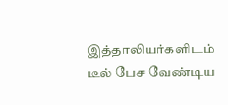இத்தாலியர்களிடம் டீல் பேச வேண்டிய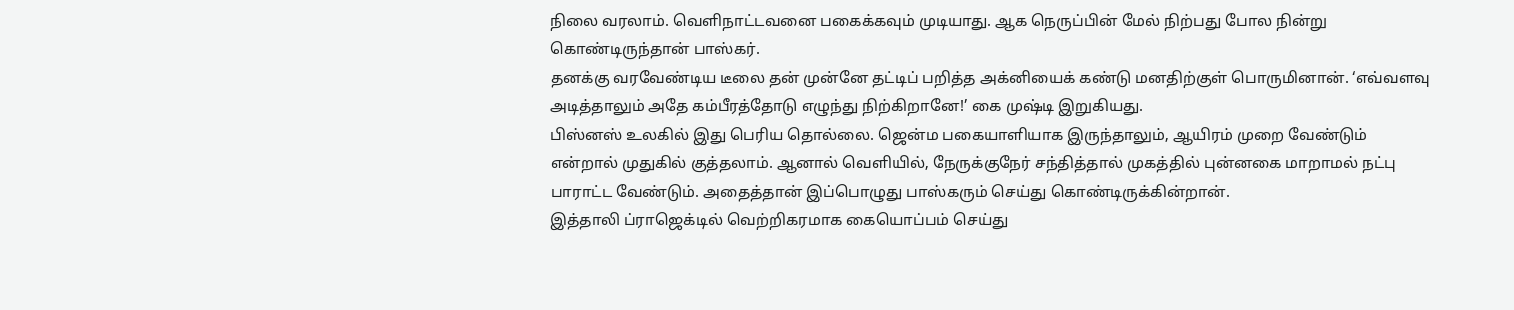நிலை வரலாம். வெளிநாட்டவனை பகைக்கவும் முடியாது. ஆக நெருப்பின் மேல் நிற்பது போல நின்று கொண்டிருந்தான் பாஸ்கர்.
தனக்கு வரவேண்டிய டீலை தன் முன்னே தட்டிப் பறித்த அக்னியைக் கண்டு மனதிற்குள் பொருமினான். ‘எவ்வளவு அடித்தாலும் அதே கம்பீரத்தோடு எழுந்து நிற்கிறானே!’ கை முஷ்டி இறுகியது.
பிஸ்னஸ் உலகில் இது பெரிய தொல்லை. ஜென்ம பகையாளியாக இருந்தாலும், ஆயிரம் முறை வேண்டும் என்றால் முதுகில் குத்தலாம். ஆனால் வெளியில், நேருக்குநேர் சந்தித்தால் முகத்தில் புன்னகை மாறாமல் நட்பு பாராட்ட வேண்டும். அதைத்தான் இப்பொழுது பாஸ்கரும் செய்து கொண்டிருக்கின்றான்.
இத்தாலி ப்ராஜெக்டில் வெற்றிகரமாக கையொப்பம் செய்து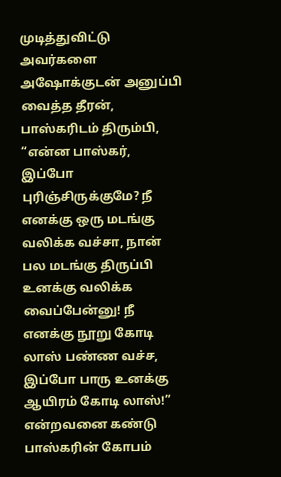முடித்துவிட்டு அவர்களை அஷோக்குடன் அனுப்பி வைத்த தீரன், பாஸ்கரிடம் திரும்பி, “என்ன பாஸ்கர், இப்போ புரிஞ்சிருக்குமே? நீ எனக்கு ஒரு மடங்கு வலிக்க வச்சா, நான் பல மடங்கு திருப்பி உனக்கு வலிக்க வைப்பேன்னு! நீ எனக்கு நூறு கோடி லாஸ் பண்ண வச்ச, இப்போ பாரு உனக்கு ஆயிரம் கோடி லாஸ்!” என்றவனை கண்டு பாஸ்கரின் கோபம்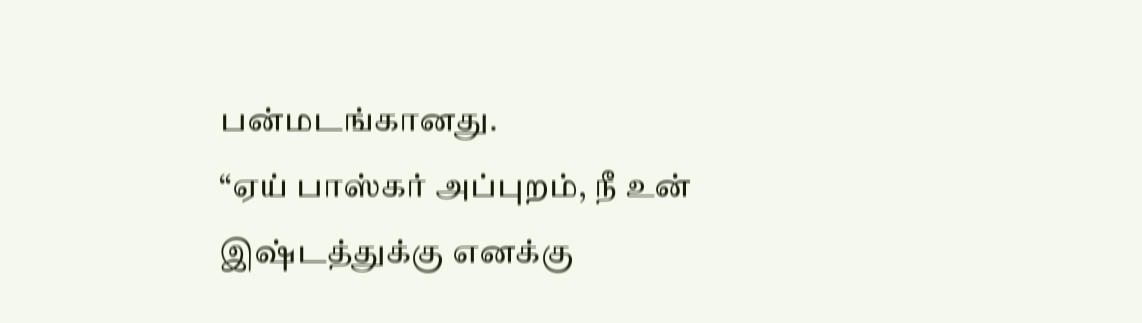பன்மடங்கானது.
“ஏய் பாஸ்கர் அப்புறம், நீ உன் இஷ்டத்துக்கு எனக்கு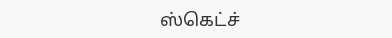ஸ்கெட்ச்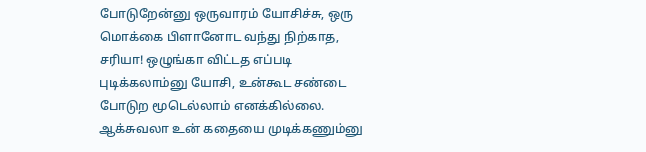போடுறேன்னு ஒருவாரம் யோசிச்சு, ஒரு மொக்கை பிளானோட வந்து நிற்காத, சரியா! ஒழுங்கா விட்டத எப்படி புடிக்கலாம்னு யோசி, உன்கூட சண்டை போடுற மூடெல்லாம் எனக்கில்லை. ஆக்சுவலா உன் கதையை முடிக்கணும்னு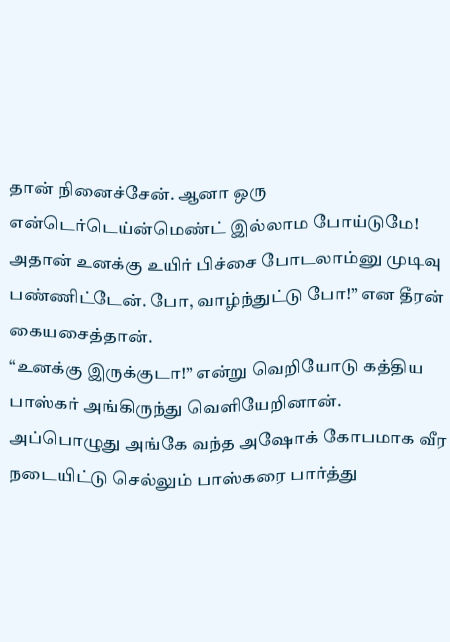தான் நினைச்சேன். ஆனா ஒரு என்டெர்டெய்ன்மெண்ட் இல்லாம போய்டுமே! அதான் உனக்கு உயிர் பிச்சை போடலாம்னு முடிவு பண்ணிட்டேன். போ, வாழ்ந்துட்டு போ!” என தீரன் கையசைத்தான்.
“உனக்கு இருக்குடா!” என்று வெறியோடு கத்திய பாஸ்கர் அங்கிருந்து வெளியேறினான்.
அப்பொழுது அங்கே வந்த அஷோக் கோபமாக வீர நடையிட்டு செல்லும் பாஸ்கரை பார்த்து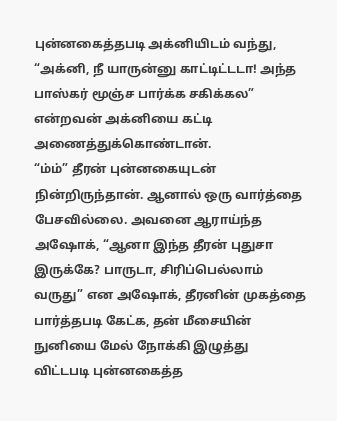புன்னகைத்தபடி அக்னியிடம் வந்து, “அக்னி, நீ யாருன்னு காட்டிட்டடா! அந்த பாஸ்கர் மூஞ்ச பார்க்க சகிக்கல” என்றவன் அக்னியை கட்டி அணைத்துக்கொண்டான்.
“ம்ம்” தீரன் புன்னகையுடன் நின்றிருந்தான். ஆனால் ஒரு வார்த்தை பேசவில்லை. அவனை ஆராய்ந்த அஷோக், “ஆனா இந்த தீரன் புதுசா இருக்கே? பாருடா, சிரிப்பெல்லாம் வருது” என அஷோக், தீரனின் முகத்தை பார்த்தபடி கேட்க, தன் மீசையின் நுனியை மேல் நோக்கி இழுத்து விட்டபடி புன்னகைத்த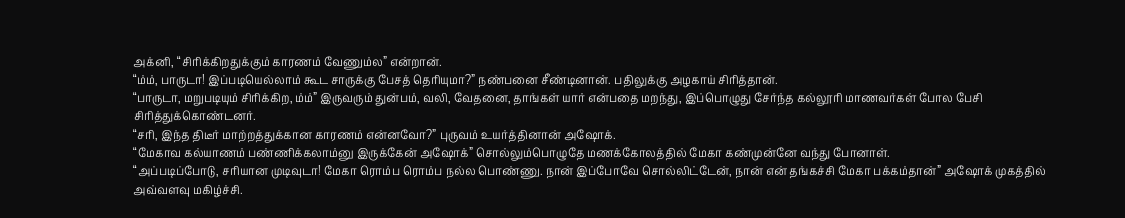அக்னி, “சிரிக்கிறதுக்கும் காரணம் வேணும்ல” என்றான்.
“ம்ம், பாருடா! இப்படியெல்லாம் கூட சாருக்கு பேசத் தெரியுமா?” நண்பனை சீண்டினான். பதிலுக்கு அழகாய் சிரித்தான்.
“பாருடா, மறுபடியும் சிரிக்கிற, ம்ம்” இருவரும் துன்பம், வலி, வேதனை, தாங்கள் யார் என்பதை மறந்து, இப்பொழுது சேர்ந்த கல்லூரி மாணவர்கள் போல பேசி சிரித்துக்கொண்டனர்.
“சரி, இந்த திடீர் மாற்றத்துக்கான காரணம் என்னவோ?” புருவம் உயர்த்தினான் அஷோக்.
“மேகாவ கல்யாணம் பண்ணிக்கலாம்னு இருக்கேன் அஷோக்” சொல்லும்பொழுதே மணக்கோலத்தில் மேகா கண்முன்னே வந்து போனாள்.
“அப்படிப்போடு, சரியான முடிவுடா! மேகா ரொம்ப ரொம்ப நல்ல பொண்ணு. நான் இப்போவே சொல்லிட்டேன், நான் என் தங்கச்சி மேகா பக்கம்தான்” அஷோக் முகத்தில் அவ்வளவு மகிழ்ச்சி.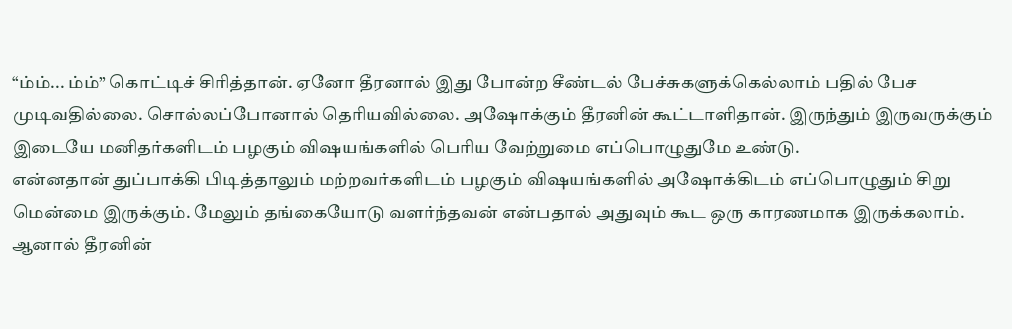“ம்ம்... ம்ம்” கொட்டிச் சிரித்தான். ஏனோ தீரனால் இது போன்ற சீண்டல் பேச்சுகளுக்கெல்லாம் பதில் பேச முடிவதில்லை. சொல்லப்போனால் தெரியவில்லை. அஷோக்கும் தீரனின் கூட்டாளிதான். இருந்தும் இருவருக்கும் இடையே மனிதர்களிடம் பழகும் விஷயங்களில் பெரிய வேற்றுமை எப்பொழுதுமே உண்டு.
என்னதான் துப்பாக்கி பிடித்தாலும் மற்றவர்களிடம் பழகும் விஷயங்களில் அஷோக்கிடம் எப்பொழுதும் சிறு மென்மை இருக்கும். மேலும் தங்கையோடு வளர்ந்தவன் என்பதால் அதுவும் கூட ஒரு காரணமாக இருக்கலாம்.
ஆனால் தீரனின்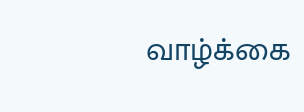வாழ்க்கை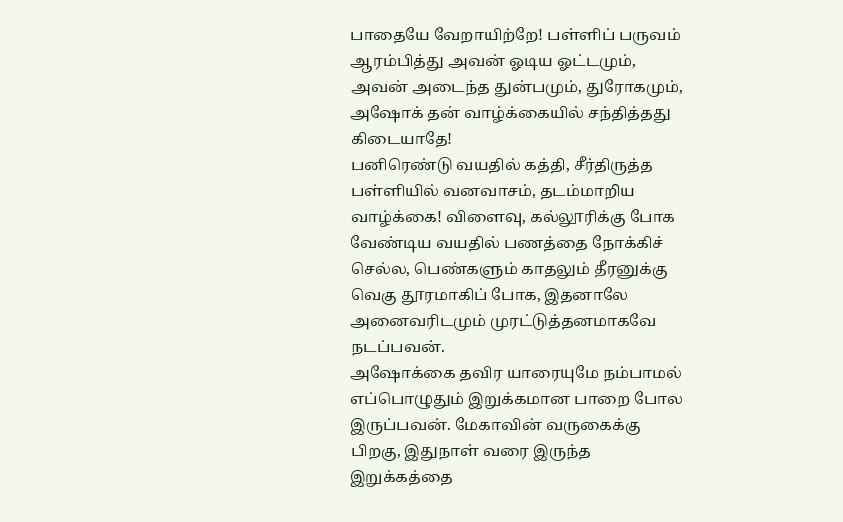பாதையே வேறாயிற்றே! பள்ளிப் பருவம் ஆரம்பித்து அவன் ஓடிய ஓட்டமும், அவன் அடைந்த துன்பமும், துரோகமும், அஷோக் தன் வாழ்க்கையில் சந்தித்தது கிடையாதே!
பனிரெண்டு வயதில் கத்தி, சீர்திருத்த பள்ளியில் வனவாசம், தடம்மாறிய வாழ்க்கை! விளைவு, கல்லூரிக்கு போக வேண்டிய வயதில் பணத்தை நோக்கிச் செல்ல, பெண்களும் காதலும் தீரனுக்கு வெகு தூரமாகிப் போக, இதனாலே அனைவரிடமும் முரட்டுத்தனமாகவே நடப்பவன்.
அஷோக்கை தவிர யாரையுமே நம்பாமல் எப்பொழுதும் இறுக்கமான பாறை போல இருப்பவன். மேகாவின் வருகைக்கு பிறகு, இதுநாள் வரை இருந்த இறுக்கத்தை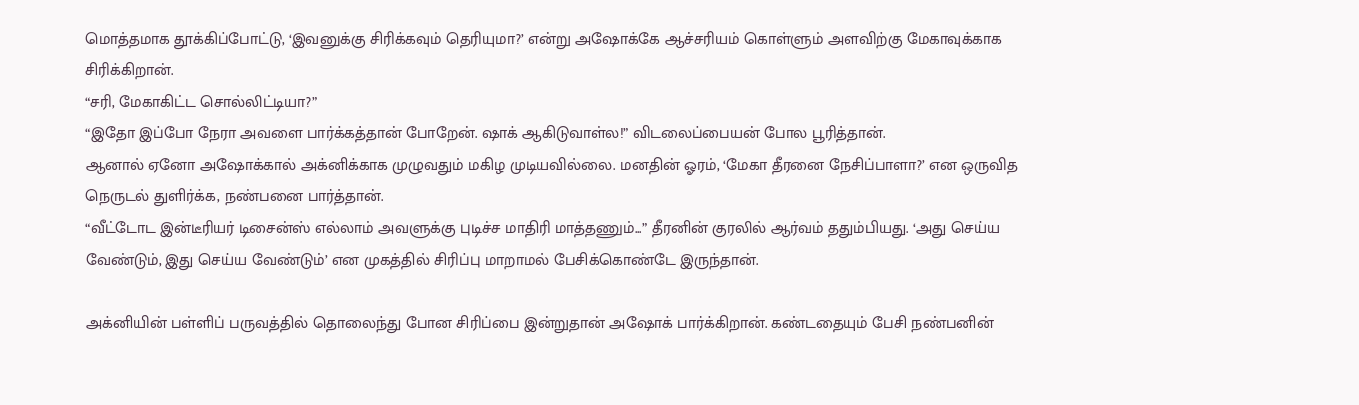மொத்தமாக தூக்கிப்போட்டு, ‘இவனுக்கு சிரிக்கவும் தெரியுமா?’ என்று அஷோக்கே ஆச்சரியம் கொள்ளும் அளவிற்கு மேகாவுக்காக சிரிக்கிறான்.
“சரி, மேகாகிட்ட சொல்லிட்டியா?”
“இதோ இப்போ நேரா அவளை பார்க்கத்தான் போறேன். ஷாக் ஆகிடுவாள்ல!” விடலைப்பையன் போல பூரித்தான்.
ஆனால் ஏனோ அஷோக்கால் அக்னிக்காக முழுவதும் மகிழ முடியவில்லை. மனதின் ஓரம், ‘மேகா தீரனை நேசிப்பாளா?’ என ஒருவித நெருடல் துளிர்க்க, நண்பனை பார்த்தான்.
“வீட்டோட இன்டீரியர் டிசைன்ஸ் எல்லாம் அவளுக்கு புடிச்ச மாதிரி மாத்தணும்...” தீரனின் குரலில் ஆர்வம் ததும்பியது. ‘அது செய்ய வேண்டும், இது செய்ய வேண்டும்’ என முகத்தில் சிரிப்பு மாறாமல் பேசிக்கொண்டே இருந்தான்.

அக்னியின் பள்ளிப் பருவத்தில் தொலைந்து போன சிரிப்பை இன்றுதான் அஷோக் பார்க்கிறான். கண்டதையும் பேசி நண்பனின்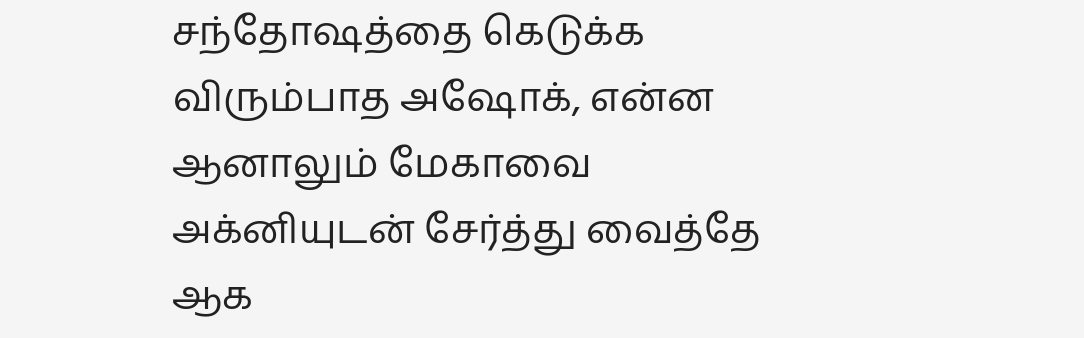சந்தோஷத்தை கெடுக்க விரும்பாத அஷோக், என்ன ஆனாலும் மேகாவை அக்னியுடன் சேர்த்து வைத்தே ஆக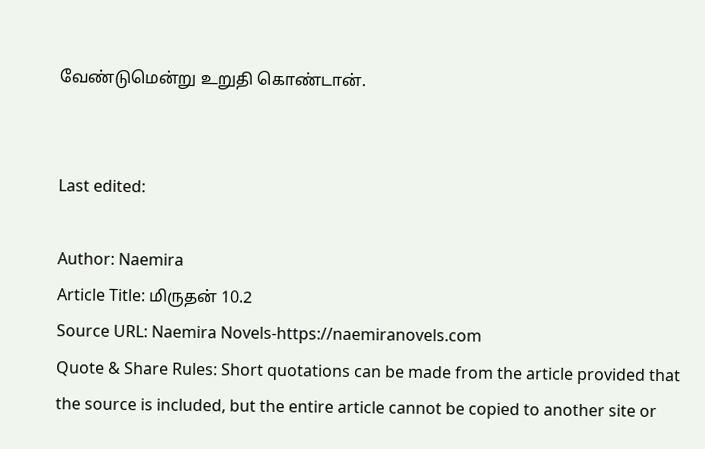வேண்டுமென்று உறுதி கொண்டான்.


Last edited:

Author: Naemira
Article Title: மிருதன் 10.2
Source URL: Naemira Novels-https://naemiranovels.com
Quote & Share Rules: Short quotations can be made from the article provided that the source is included, but the entire article cannot be copied to another site or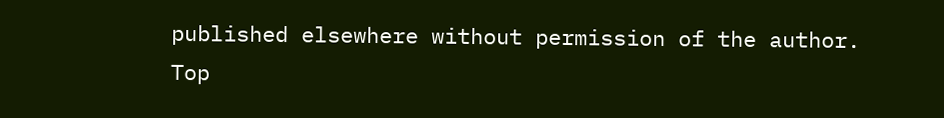published elsewhere without permission of the author.
Top